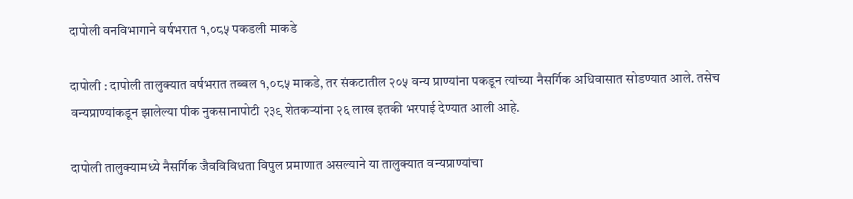दापोली वनविभागाने वर्षभरात १,०८५ पकडली माकडे

दापोली : दापोली तालुक्यात वर्षभरात तब्बल १,०८५ माकडे, तर संकटातील २०५ वन्य प्राण्यांना पकडून त्यांच्या नैसर्गिक अधिवासात सोडण्यात आले. तसेच वन्यप्राण्यांकडून झालेल्या पीक नुकसानापोटी २३९ शेतकऱ्यांना २६ लाख इतकी भरपाई देण्यात आली आहे.

दापोली तालुक्यामध्ये नैसर्गिक जैवविविधता विपुल प्रमाणात असल्याने या तालुक्यात वन्यप्राण्यांचा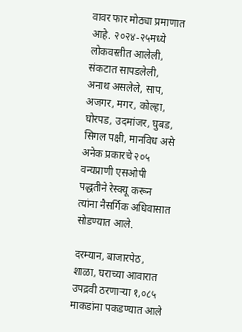वावर फार मोठ्या प्रमाणात आहे. २०२४-२५मध्ये लोकवस्तीत आलेली, संकटात सापडलेली, अनाथ असलेले, साप, अजगर, मगर, कोल्हा, घोरपड, उदमांजर, घुबड, सिगल पक्षी, मानविध असे अनेक प्रकारचे २०५ वन्यप्राणी एसओपी पद्धतीने रेस्क्यू करून त्यांना नैसर्गिक अधिवासात सोडण्यात आले.

दरम्यान, बाजारपेठ, शाळा, घराच्या आवारात उपद्रवी ठरणाऱ्या १,०८५ माकडांना पकडण्यात आले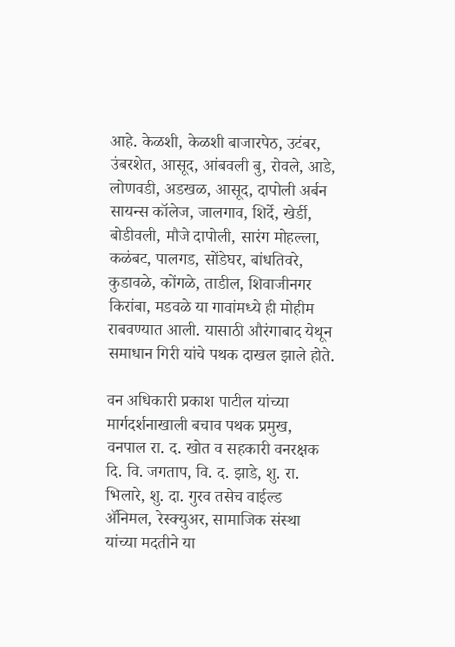आहे. केळशी, केळशी बाजारपेठ, उटंबर, उंबरशेत, आसूद, आंबवली बु, रोवले, आडे, लोणवडी, अडखळ, आसूद, दापोली अर्बन सायन्स कॉलेज, जालगाव, शिर्दे, खेर्डी, बोडीवली, मौजे दापोली, सारंग मोहल्ला, कळंबट, पालगड, सोंडेघर, बांधतिवरे, कुडावळे, कोंगळे, ताडील, शिवाजीनगर किरांबा, मडवळे या गावांमध्ये ही मोहीम राबवण्यात आली. यासाठी औरंगाबाद येथून समाधान गिरी यांचे पथक दाखल झाले होते.

वन अधिकारी प्रकाश पाटील यांच्या मार्गदर्शनाखाली बचाव पथक प्रमुख, वनपाल रा. द. खोत व सहकारी वनरक्षक दि. वि. जगताप, वि. द. झाडे, शु. रा. भिलारे, शु. दा. गुरव तसेच वाईल्ड ॲनिमल, रेस्क्युअर, सामाजिक संस्था यांच्या मदतीने या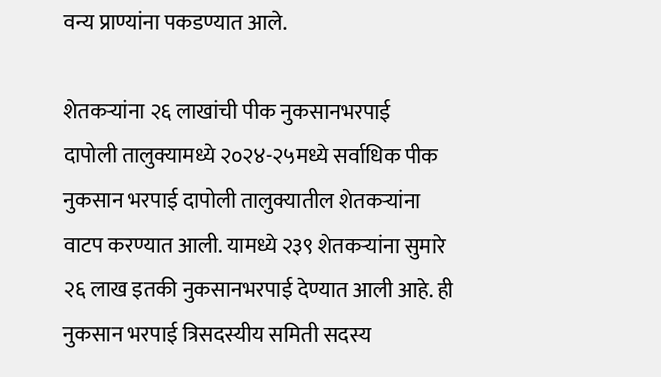वन्य प्राण्यांना पकडण्यात आले.

शेतकऱ्यांना २६ लाखांची पीक नुकसानभरपाई
दापोली तालुक्यामध्ये २०२४-२५मध्ये सर्वाधिक पीक नुकसान भरपाई दापोली तालुक्यातील शेतकऱ्यांना वाटप करण्यात आली. यामध्ये २३९ शेतकऱ्यांना सुमारे २६ लाख इतकी नुकसानभरपाई देण्यात आली आहे. ही नुकसान भरपाई त्रिसदस्यीय समिती सदस्य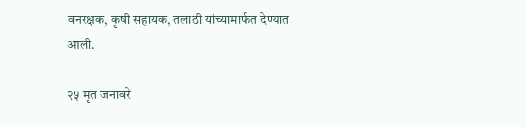वनरक्षक, कृषी सहायक, तलाठी यांच्यामार्फत देण्यात आली.

२५ मृत जनावरे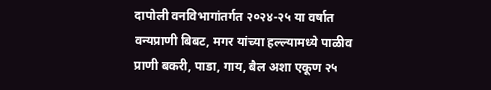दापोली वनविभागांतर्गत २०२४-२५ या वर्षात वन्यप्राणी बिबट, मगर यांच्या हल्ल्यामध्ये पाळीव प्राणी बकरी, पाडा, गाय, बैल अशा एकूण २५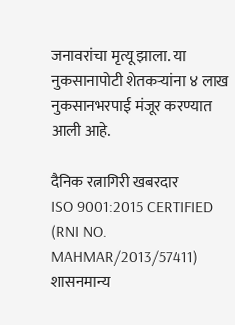जनावरांचा मृत्यू झाला. या नुकसानापोटी शेतकऱ्यांना ४ लाख नुकसानभरपाई मंजूर करण्यात आली आहे.

दैनिक रत्नागिरी खबरदार
ISO 9001:2015 CERTIFIED
(RNI NO. MAHMAR/2013/57411)
शासनमान्य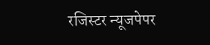रजिस्टर न्यूजपेपर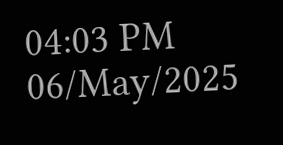04:03 PM 06/May/2025